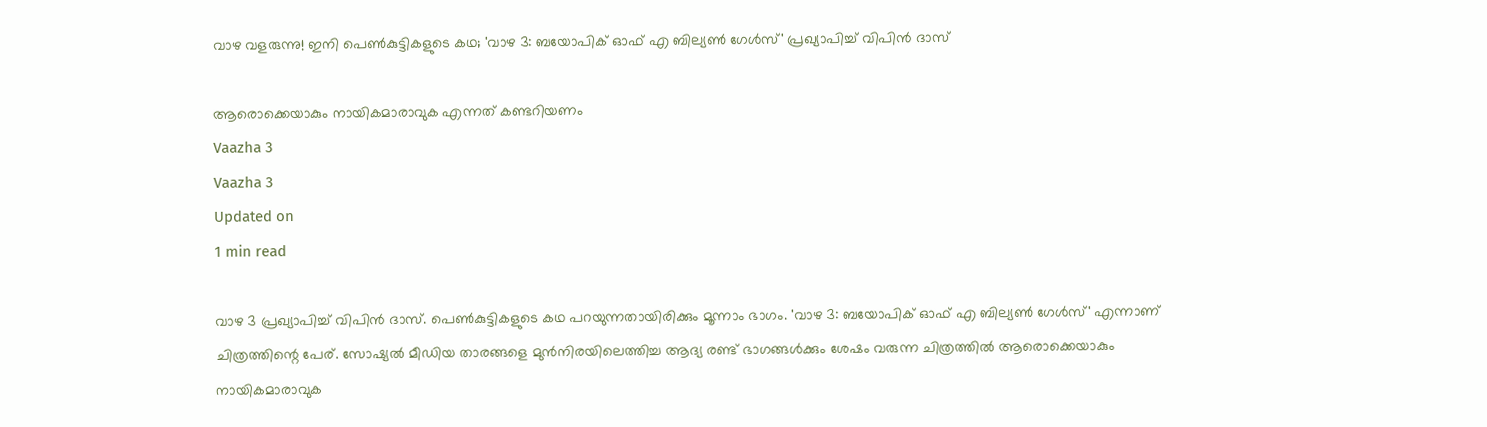വാഴ വളരുന്നു! ഇനി പെണ്‍കുട്ടികളുടെ കഥ; 'വാഴ 3: ബയോപിക് ഓഫ് എ ബില്യണ്‍ ഗേള്‍സ്' പ്രഖ്യാപിച്ച് വിപിന്‍ ദാസ്

ആരൊക്കെയാകും നായികമാരാവുക എന്നത് കണ്ടറിയണം
Vaazha 3
Vaazha 3
Updated on
1 min read

വാഴ 3 പ്രഖ്യാപിച്ച് വിപിന്‍ ദാസ്. പെണ്‍കുട്ടികളുടെ കഥ പറയുന്നതായിരിക്കും മൂന്നാം ഭാഗം. 'വാഴ 3: ബയോപിക് ഓഫ് എ ബില്യണ്‍ ഗേള്‍സ്' എന്നാണ് ചിത്രത്തിന്റെ പേര്. സോഷ്യല്‍ മീഡിയ താരങ്ങളെ മുന്‍നിരയിലെത്തിച്ച ആദ്യ രണ്ട് ഭാഗങ്ങള്‍ക്കും ശേഷം വരുന്ന ചിത്രത്തില്‍ ആരൊക്കെയാകും നായികമാരാവുക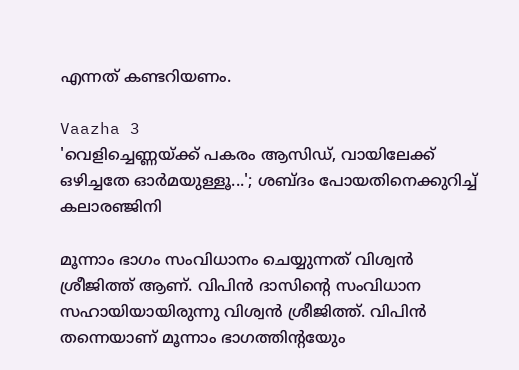എന്നത് കണ്ടറിയണം.

Vaazha 3
'വെളിച്ചെണ്ണയ്ക്ക് പകരം ആസിഡ്, വായിലേക്ക് ഒഴിച്ചതേ ഓര്‍മയുള്ളൂ...'; ശബ്ദം പോയതിനെക്കുറിച്ച് കലാരഞ്ജിനി

മൂന്നാം ഭാഗം സംവിധാനം ചെയ്യുന്നത് വിശ്വന്‍ ശ്രീജിത്ത് ആണ്. വിപിന്‍ ദാസിന്റെ സംവിധാന സഹായിയായിരുന്നു വിശ്വന്‍ ശ്രീജിത്ത്. വിപിന്‍ തന്നെയാണ് മൂന്നാം ഭാഗത്തിന്റയേും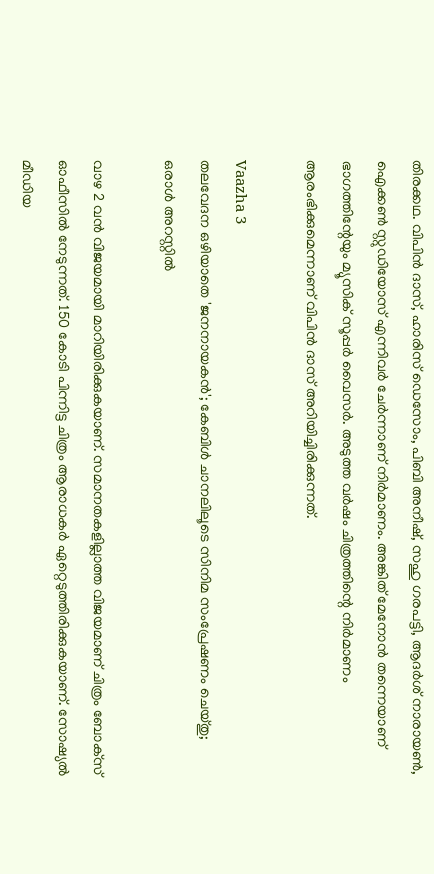തിരക്കഥ. വിപിന്‍ ദാസ്, ഹാരിസ് ഡെസോം, പിബി അനീഷ്, സഹു ഗരപട്ടി, ആദര്‍ശ് നാരായണ്‍, ഐക്കണ്‍ സ്റ്റുഡിയോസ് എന്നിവര്‍ ചേര്‍ന്നാണ് നിര്‍മാണം. അങ്കിത് മേനോന്‍ തന്നെയാണ് ഭാഗത്തിന്റേയും മ്യൂസിക് സൂപ്പര്‍ വൈസര്‍. അടുത്ത വര്‍ഷം ചിത്രത്തിന്റെ നിര്‍മാണം ആരംഭിക്കുമെന്നാണ് വിപിന്‍ ദാസ് അറിയിച്ചിരിക്കുന്നത്.

Vaazha 3
തലവേദന ഒഴിയാതെ 'ജനനായകന്‍'; കേബിള്‍ ചാനലിലൂടെ സിനിമ സംപ്രേഷണം ചെയ്തു; ഒരാള്‍ അറസ്റ്റില്‍

വാഴ 2 വന്‍ വിജയമായി മാറിയിരിക്കുകയാണ്. സമാനതകളില്ലാത്ത വിജയമാണ് ചിത്രം ബോക്‌സ് ഓഫീസില്‍ നേടുന്നത്. 150 കോടി പിന്നിട്ട ചിത്രം ആരാധകര്‍ ഏറ്റെടുത്തിരിക്കുകയാണ്. സോഷ്യല്‍ മീഡിയ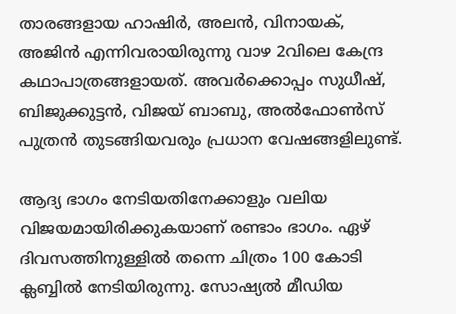താരങ്ങളായ ഹാഷിര്‍, അലന്‍, വിനായക്, അജിന്‍ എന്നിവരായിരുന്നു വാഴ 2വിലെ കേന്ദ്ര കഥാപാത്രങ്ങളായത്. അവര്‍ക്കൊപ്പം സുധീഷ്, ബിജുക്കുട്ടന്‍, വിജയ് ബാബു, അല്‍ഫോണ്‍സ് പുത്രന്‍ തുടങ്ങിയവരും പ്രധാന വേഷങ്ങളിലുണ്ട്.

ആദ്യ ഭാഗം നേടിയതിനേക്കാളും വലിയ വിജയമായിരിക്കുകയാണ് രണ്ടാം ഭാഗം. ഏഴ് ദിവസത്തിനുള്ളില്‍ തന്നെ ചിത്രം 100 കോടി ക്ലബ്ബില്‍ നേടിയിരുന്നു. സോഷ്യല്‍ മീഡിയ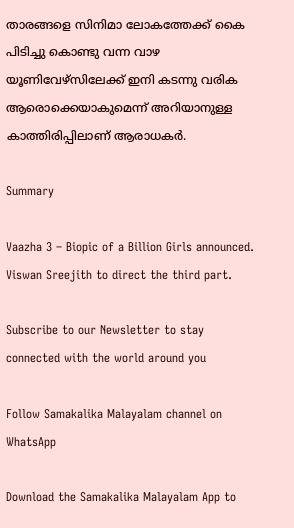താരങ്ങളെ സിനിമാ ലോകത്തേക്ക് കൈ പിടിച്ചു കൊണ്ടു വന്ന വാഴ യൂണിവേഴ്‌സിലേക്ക് ഇനി കടന്നു വരിക ആരൊക്കെയാകുമെന്ന് അറിയാനുള്ള കാത്തിരിപ്പിലാണ് ആരാധകര്‍.

Summary

Vaazha 3 – Biopic of a Billion Girls announced. Viswan Sreejith to direct the third part.

Subscribe to our Newsletter to stay connected with the world around you

Follow Samakalika Malayalam channel on WhatsApp

Download the Samakalika Malayalam App to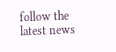follow the latest news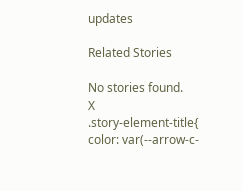updates

Related Stories

No stories found.
X
.story-element-title{ color: var(--arrow-c-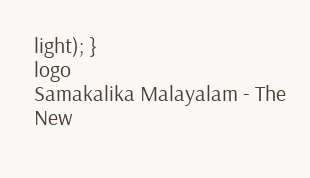light); }
logo
Samakalika Malayalam - The New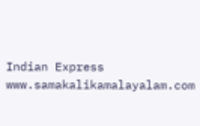Indian Express
www.samakalikamalayalam.com